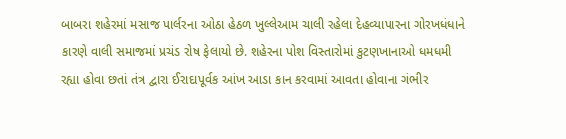બાબરા શહેરમાં મસાજ પાર્લરના ઓઠા હેઠળ ખુલ્લેઆમ ચાલી રહેલા દેહવ્યાપારના ગોરખધંધાને કારણે વાલી સમાજમાં પ્રચંડ રોષ ફેલાયો છે. શહેરના પોશ વિસ્તારોમાં કુટણખાનાઓ ધમધમી રહ્યા હોવા છતાં તંત્ર દ્વારા ઈરાદાપૂર્વક આંખ આડા કાન કરવામાં આવતા હોવાના ગંભીર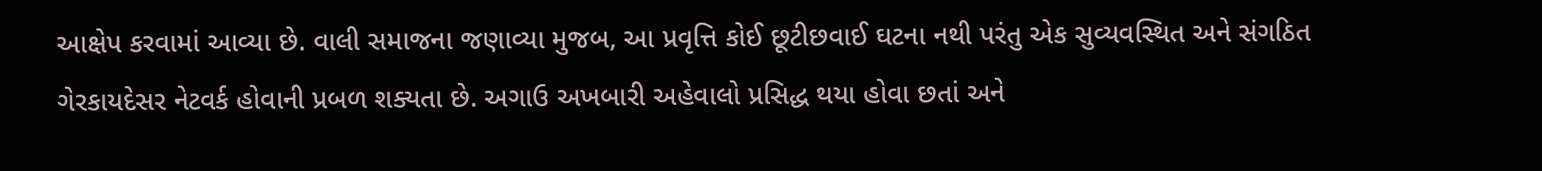આક્ષેપ કરવામાં આવ્યા છે. વાલી સમાજના જણાવ્યા મુજબ, આ પ્રવૃત્તિ કોઈ છૂટીછવાઈ ઘટના નથી પરંતુ એક સુવ્યવસ્થિત અને સંગઠિત ગેરકાયદેસર નેટવર્ક હોવાની પ્રબળ શક્યતા છે. અગાઉ અખબારી અહેવાલો પ્રસિદ્ધ થયા હોવા છતાં અને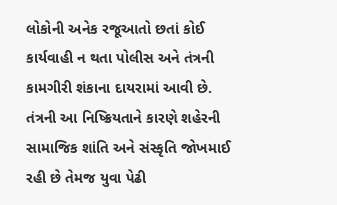લોકોની અનેક રજૂઆતો છતાં કોઈ કાર્યવાહી ન થતા પોલીસ અને તંત્રની કામગીરી શંકાના દાયરામાં આવી છે. તંત્રની આ નિષ્ક્રિયતાને કારણે શહેરની સામાજિક શાંતિ અને સંસ્કૃતિ જોખમાઈ રહી છે તેમજ યુવા પેઢી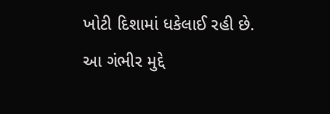ખોટી દિશામાં ધકેલાઈ રહી છે.
આ ગંભીર મુદ્દે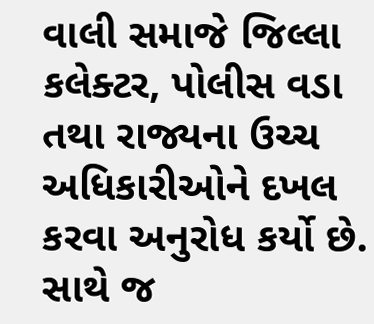વાલી સમાજે જિલ્લા કલેક્ટર, પોલીસ વડા તથા રાજ્યના ઉચ્ચ અધિકારીઓને દખલ કરવા અનુરોધ કર્યો છે. સાથે જ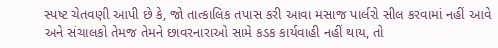સ્પષ્ટ ચેતવણી આપી છે કે, જો તાત્કાલિક તપાસ કરી આવા મસાજ પાર્લરો સીલ કરવામાં નહીં આવે અને સંચાલકો તેમજ તેમને છાવરનારાઓ સામે કડક કાર્યવાહી નહીં થાય, તો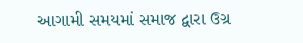આગામી સમયમાં સમાજ દ્વારા ઉગ્ર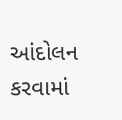આંદોલન કરવામાં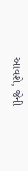આવશે, જેની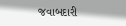જવાબદારી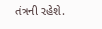તંત્રની રહેશે.